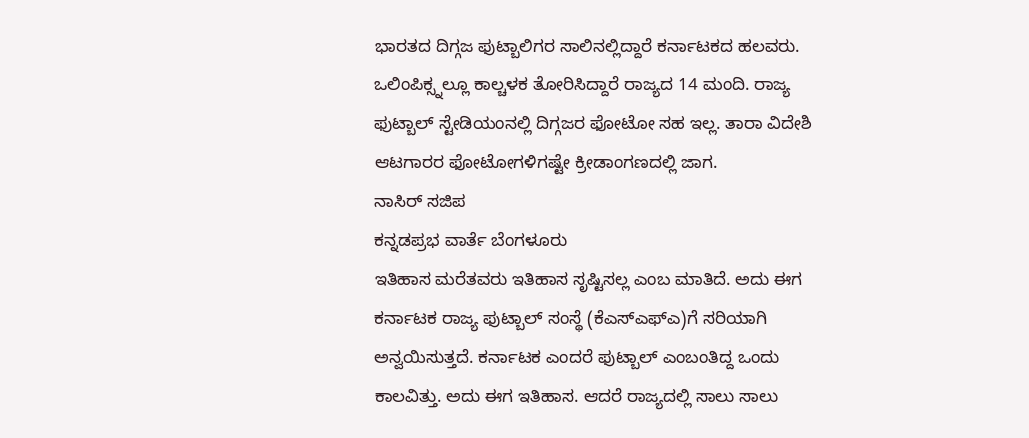ಭಾರತದ ದಿಗ್ಗಜ ಫುಟ್ಬಾಲಿಗರ ಸಾಲಿನಲ್ಲಿದ್ದಾರೆ ಕರ್ನಾಟಕದ ಹಲವರು. ಒಲಿಂಪಿಕ್ಸ್ನಲ್ಲೂ ಕಾಲ್ಚಳಕ ತೋರಿಸಿದ್ದಾರೆ ರಾಜ್ಯದ 14 ಮಂದಿ. ರಾಜ್ಯ ಫುಟ್ಬಾಲ್ ಸ್ಟೇಡಿಯಂನಲ್ಲಿ ದಿಗ್ಗಜರ ಫೋಟೋ ಸಹ ಇಲ್ಲ. ತಾರಾ ವಿದೇಶಿ ಆಟಗಾರರ ಫೋಟೋಗಳಿಗಷ್ಟೇ ಕ್ರೀಡಾಂಗಣದಲ್ಲಿ ಜಾಗ.
ನಾಸಿರ್ ಸಜಿಪ
ಕನ್ನಡಪ್ರಭ ವಾರ್ತೆ ಬೆಂಗಳೂರು
ಇತಿಹಾಸ ಮರೆತವರು ಇತಿಹಾಸ ಸೃಷ್ಟಿಸಲ್ಲ ಎಂಬ ಮಾತಿದೆ. ಅದು ಈಗ ಕರ್ನಾಟಕ ರಾಜ್ಯ ಫುಟ್ಬಾಲ್ ಸಂಸ್ಥೆ (ಕೆಎಸ್ಎಫ್ಎ)ಗೆ ಸರಿಯಾಗಿ ಅನ್ವಯಿಸುತ್ತದೆ. ಕರ್ನಾಟಕ ಎಂದರೆ ಫುಟ್ಬಾಲ್ ಎಂಬಂತಿದ್ದ ಒಂದು ಕಾಲವಿತ್ತು. ಅದು ಈಗ ಇತಿಹಾಸ. ಆದರೆ ರಾಜ್ಯದಲ್ಲಿ ಸಾಲು ಸಾಲು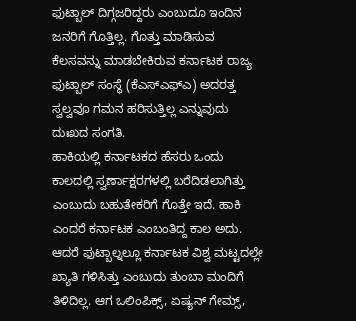ಫುಟ್ಬಾಲ್ ದಿಗ್ಗಜರಿದ್ದರು ಎಂಬುದೂ ಇಂದಿನ ಜನರಿಗೆ ಗೊತ್ತಿಲ್ಲ. ಗೊತ್ತು ಮಾಡಿಸುವ ಕೆಲಸವನ್ನು ಮಾಡಬೇಕಿರುವ ಕರ್ನಾಟಕ ರಾಜ್ಯ ಫುಟ್ಬಾಲ್ ಸಂಸ್ಥೆ (ಕೆಎಸ್ಎಫ್ಎ) ಅದರತ್ತ ಸ್ವಲ್ವವೂ ಗಮನ ಹರಿಸುತ್ತಿಲ್ಲ ಎನ್ನುವುದು ದುಃಖದ ಸಂಗತಿ.
ಹಾಕಿಯಲ್ಲಿ ಕರ್ನಾಟಕದ ಹೆಸರು ಒಂದು ಕಾಲದಲ್ಲಿ ಸ್ವರ್ಣಾಕ್ಷರಗಳಲ್ಲಿ ಬರೆದಿಡಲಾಗಿತ್ತು ಎಂಬುದು ಬಹುತೇಕರಿಗೆ ಗೊತ್ತೇ ಇದೆ. ಹಾಕಿ ಎಂದರೆ ಕರ್ನಾಟಕ ಎಂಬಂತಿದ್ದ ಕಾಲ ಅದು. ಆದರೆ ಫುಟ್ಬಾಲ್ನಲ್ಲೂ ಕರ್ನಾಟಕ ವಿಶ್ವ ಮಟ್ಟದಲ್ಲೇ ಖ್ಯಾತಿ ಗಳಿಸಿತ್ತು ಎಂಬುದು ತುಂಬಾ ಮಂದಿಗೆ ತಿಳಿದಿಲ್ಲ. ಆಗ ಒಲಿಂಪಿಕ್ಸ್, ಏಷ್ಯನ್ ಗೇಮ್ಸ್,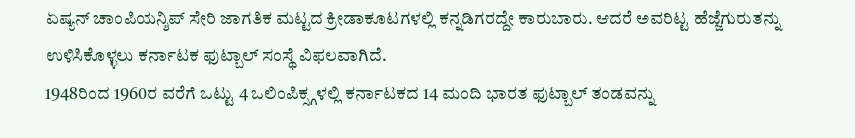ಏಷ್ಯನ್ ಚಾಂಪಿಯನ್ಶಿಪ್ ಸೇರಿ ಜಾಗತಿಕ ಮಟ್ಟದ ಕ್ರೀಡಾಕೂಟಗಳಲ್ಲಿ ಕನ್ನಡಿಗರದ್ದೇ ಕಾರುಬಾರು. ಆದರೆ ಅವರಿಟ್ಟ ಹೆಜ್ಜೆಗುರುತನ್ನು ಉಳಿಸಿಕೊಳ್ಳಲು ಕರ್ನಾಟಕ ಫುಟ್ಬಾಲ್ ಸಂಸ್ಥೆ ವಿಫಲವಾಗಿದೆ.
1948ರಿಂದ 1960ರ ವರೆಗೆ ಒಟ್ಟು 4 ಒಲಿಂಪಿಕ್ಸ್ಗಳಲ್ಲಿ ಕರ್ನಾಟಕದ 14 ಮಂದಿ ಭಾರತ ಫುಟ್ಬಾಲ್ ತಂಡವನ್ನು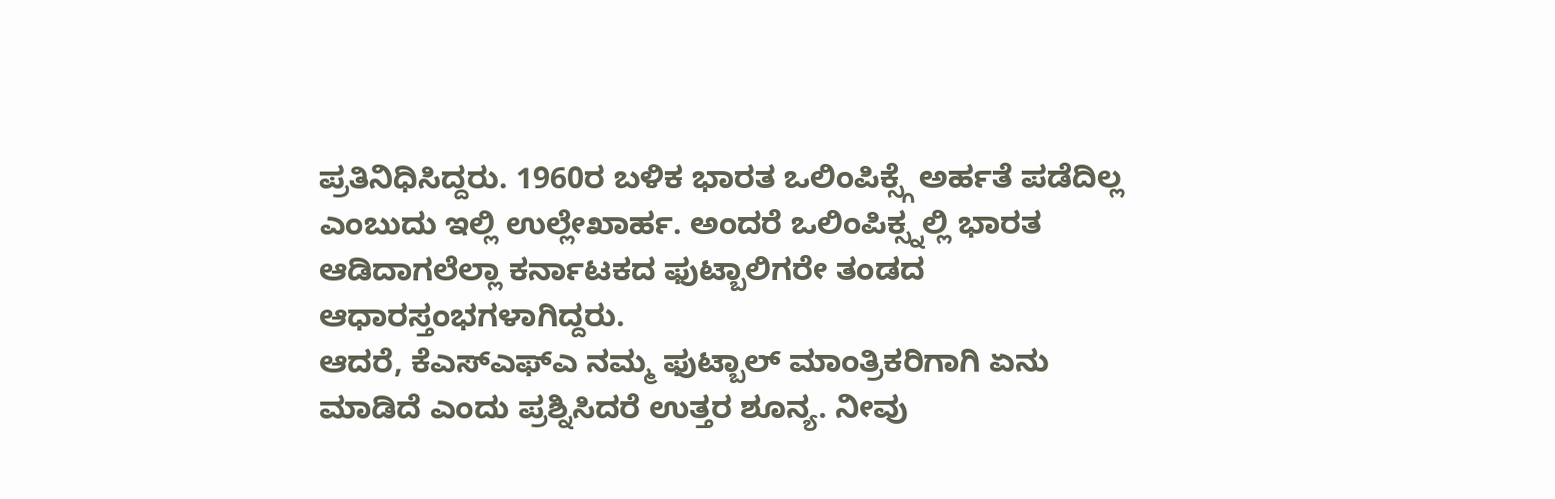ಪ್ರತಿನಿಧಿಸಿದ್ದರು. 1960ರ ಬಳಿಕ ಭಾರತ ಒಲಿಂಪಿಕ್ಸ್ಗೆ ಅರ್ಹತೆ ಪಡೆದಿಲ್ಲ ಎಂಬುದು ಇಲ್ಲಿ ಉಲ್ಲೇಖಾರ್ಹ. ಅಂದರೆ ಒಲಿಂಪಿಕ್ಸ್ನಲ್ಲಿ ಭಾರತ ಆಡಿದಾಗಲೆಲ್ಲಾ ಕರ್ನಾಟಕದ ಫುಟ್ಬಾಲಿಗರೇ ತಂಡದ ಆಧಾರಸ್ತಂಭಗಳಾಗಿದ್ದರು.
ಆದರೆ, ಕೆಎಸ್ಎಫ್ಎ ನಮ್ಮ ಫುಟ್ಬಾಲ್ ಮಾಂತ್ರಿಕರಿಗಾಗಿ ಏನು ಮಾಡಿದೆ ಎಂದು ಪ್ರಶ್ನಿಸಿದರೆ ಉತ್ತರ ಶೂನ್ಯ. ನೀವು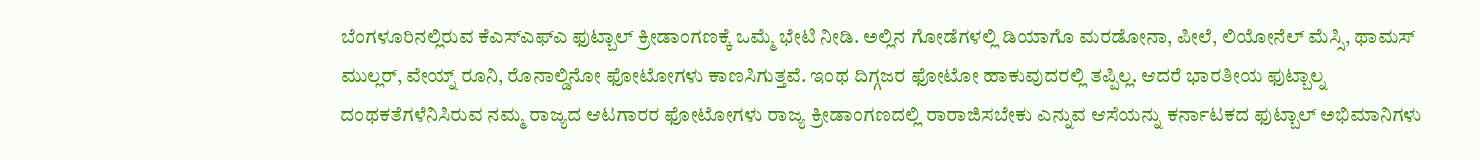ಬೆಂಗಳೂರಿನಲ್ಲಿರುವ ಕೆಎಸ್ಎಫ್ಎ ಫುಟ್ಬಾಲ್ ಕ್ರೀಡಾಂಗಣಕ್ಕೆ ಒಮ್ಮೆ ಭೇಟಿ ನೀಡಿ. ಅಲ್ಲಿನ ಗೋಡೆಗಳಲ್ಲಿ ಡಿಯಾಗೊ ಮರಡೋನಾ, ಪೀಲೆ, ಲಿಯೋನೆಲ್ ಮೆಸ್ಸಿ, ಥಾಮಸ್ ಮುಲ್ಲರ್, ವೇಯ್ನ್ ರೂನಿ, ರೊನಾಲ್ಡಿನೋ ಫೋಟೋಗಳು ಕಾಣಸಿಗುತ್ತವೆ. ಇಂಥ ದಿಗ್ಗಜರ ಫೋಟೋ ಹಾಕುವುದರಲ್ಲಿ ತಪ್ಪಿಲ್ಲ. ಆದರೆ ಭಾರತೀಯ ಫುಟ್ಬಾಲ್ನ ದಂಥಕತೆಗಳೆನಿಸಿರುವ ನಮ್ಮ ರಾಜ್ಯದ ಆಟಗಾರರ ಫೋಟೋಗಳು ರಾಜ್ಯ ಕ್ರೀಡಾಂಗಣದಲ್ಲಿ ರಾರಾಜಿಸಬೇಕು ಎನ್ನುವ ಆಸೆಯನ್ನು ಕರ್ನಾಟಕದ ಫುಟ್ಬಾಲ್ ಅಭಿಮಾನಿಗಳು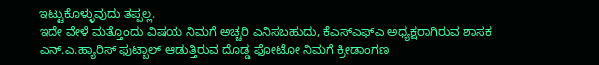ಇಟ್ಟುಕೊಳ್ಳುವುದು ತಪ್ಪಲ್ಲ.
ಇದೇ ವೇಳೆ ಮತ್ತೊಂದು ವಿಷಯ ನಿಮಗೆ ಅಚ್ಚರಿ ಎನಿಸಬಹುದು, ಕೆಎಸ್ಎಫ್ಎ ಅಧ್ಯಕ್ಷರಾಗಿರುವ ಶಾಸಕ ಎನ್.ಎ.ಹ್ಯಾರಿಸ್ ಫುಟ್ಬಾಲ್ ಆಡುತ್ತಿರುವ ದೊಡ್ಡ ಫೋಟೋ ನಿಮಗೆ ಕ್ರೀಡಾಂಗಣ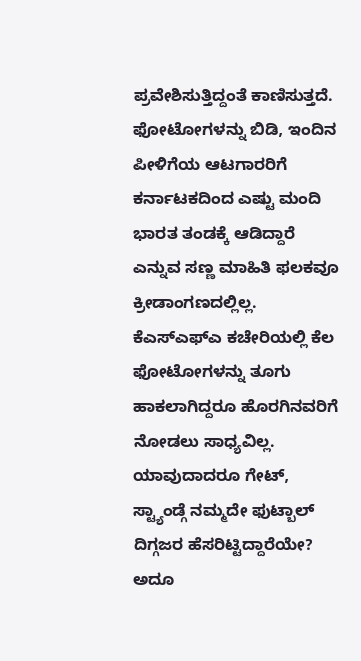ಪ್ರವೇಶಿಸುತ್ತಿದ್ದಂತೆ ಕಾಣಿಸುತ್ತದೆ.
ಫೋಟೋಗಳನ್ನು ಬಿಡಿ, ಇಂದಿನ ಪೀಳಿಗೆಯ ಆಟಗಾರರಿಗೆ ಕರ್ನಾಟಕದಿಂದ ಎಷ್ಟು ಮಂದಿ ಭಾರತ ತಂಡಕ್ಕೆ ಆಡಿದ್ದಾರೆ ಎನ್ನುವ ಸಣ್ಣ ಮಾಹಿತಿ ಫಲಕವೂ ಕ್ರೀಡಾಂಗಣದಲ್ಲಿಲ್ಲ. ಕೆಎಸ್ಎಫ್ಎ ಕಚೇರಿಯಲ್ಲಿ ಕೆಲ ಫೋಟೋಗಳನ್ನು ತೂಗು ಹಾಕಲಾಗಿದ್ದರೂ ಹೊರಗಿನವರಿಗೆ ನೋಡಲು ಸಾಧ್ಯವಿಲ್ಲ. ಯಾವುದಾದರೂ ಗೇಟ್, ಸ್ಟ್ಯಾಂಡ್ಗೆ ನಮ್ಮದೇ ಫುಟ್ಬಾಲ್ ದಿಗ್ಗಜರ ಹೆಸರಿಟ್ಟಿದ್ದಾರೆಯೇ? ಅದೂ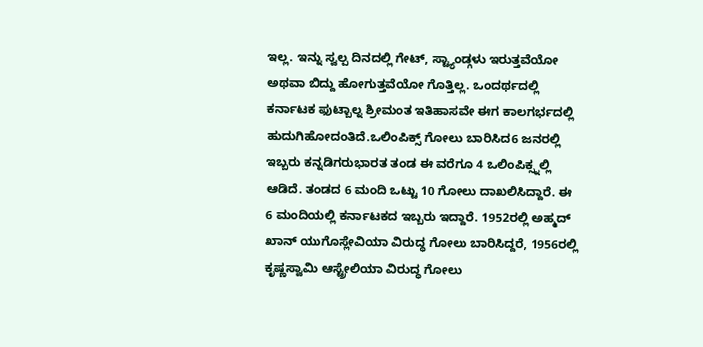ಇಲ್ಲ. ಇನ್ನು ಸ್ವಲ್ಪ ದಿನದಲ್ಲಿ ಗೇಟ್, ಸ್ಟ್ಯಾಂಡ್ಗಳು ಇರುತ್ತವೆಯೋ ಅಥವಾ ಬಿದ್ದು ಹೋಗುತ್ತವೆಯೋ ಗೊತ್ತಿಲ್ಲ. ಒಂದರ್ಥದಲ್ಲಿ ಕರ್ನಾಟಕ ಫುಟ್ಬಾಲ್ನ ಶ್ರೀಮಂತ ಇತಿಹಾಸವೇ ಈಗ ಕಾಲಗರ್ಭದಲ್ಲಿ ಹುದುಗಿಹೋದಂತಿದೆ.ಒಲಿಂಪಿಕ್ಸ್ ಗೋಲು ಬಾರಿಸಿದ6 ಜನರಲ್ಲಿ ಇಬ್ಬರು ಕನ್ನಡಿಗರುಭಾರತ ತಂಡ ಈ ವರೆಗೂ 4 ಒಲಿಂಪಿಕ್ಸ್ನಲ್ಲಿ ಆಡಿದೆ. ತಂಡದ 6 ಮಂದಿ ಒಟ್ಟು 10 ಗೋಲು ದಾಖಲಿಸಿದ್ದಾರೆ. ಈ 6 ಮಂದಿಯಲ್ಲಿ ಕರ್ನಾಟಕದ ಇಬ್ಬರು ಇದ್ದಾರೆ. 1952ರಲ್ಲಿ ಅಹ್ಮದ್ ಖಾನ್ ಯುಗೊಸ್ಲೇವಿಯಾ ವಿರುದ್ಧ ಗೋಲು ಬಾರಿಸಿದ್ದರೆ, 1956ರಲ್ಲಿ ಕೃಷ್ಣಸ್ವಾಮಿ ಆಸ್ಟ್ರೇಲಿಯಾ ವಿರುದ್ಧ ಗೋಲು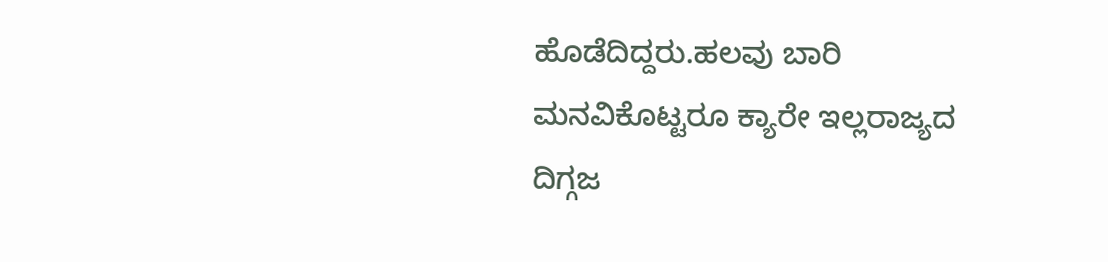ಹೊಡೆದಿದ್ದರು.ಹಲವು ಬಾರಿ ಮನವಿಕೊಟ್ಟರೂ ಕ್ಯಾರೇ ಇಲ್ಲರಾಜ್ಯದ ದಿಗ್ಗಜ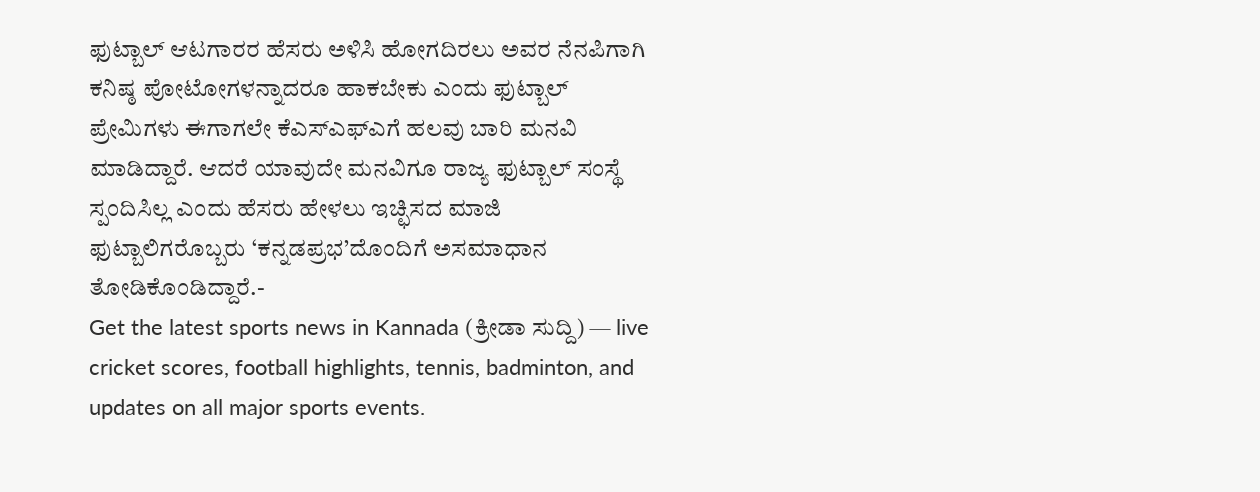ಫುಟ್ಬಾಲ್ ಆಟಗಾರರ ಹೆಸರು ಅಳಿಸಿ ಹೋಗದಿರಲು ಅವರ ನೆನಪಿಗಾಗಿ ಕನಿಷ್ಠ ಪೋಟೋಗಳನ್ನಾದರೂ ಹಾಕಬೇಕು ಎಂದು ಫುಟ್ಬಾಲ್ ಪ್ರೇಮಿಗಳು ಈಗಾಗಲೇ ಕೆಎಸ್ಎಫ್ಎಗೆ ಹಲವು ಬಾರಿ ಮನವಿ ಮಾಡಿದ್ದಾರೆ. ಆದರೆ ಯಾವುದೇ ಮನವಿಗೂ ರಾಜ್ಯ ಫುಟ್ಬಾಲ್ ಸಂಸ್ಥೆ ಸ್ಪಂದಿಸಿಲ್ಲ ಎಂದು ಹೆಸರು ಹೇಳಲು ಇಚ್ಛಿಸದ ಮಾಜಿ ಫುಟ್ಬಾಲಿಗರೊಬ್ಬರು ‘ಕನ್ನಡಪ್ರಭ’ದೊಂದಿಗೆ ಅಸಮಾಧಾನ ತೋಡಿಕೊಂಡಿದ್ದಾರೆ.-
Get the latest sports news in Kannada (ಕ್ರೀಡಾ ಸುದ್ದಿ) — live cricket scores, football highlights, tennis, badminton, and updates on all major sports events.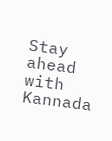Stay ahead with Kannada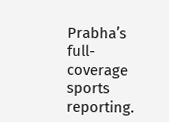Prabha’s full-coverage sports reporting.